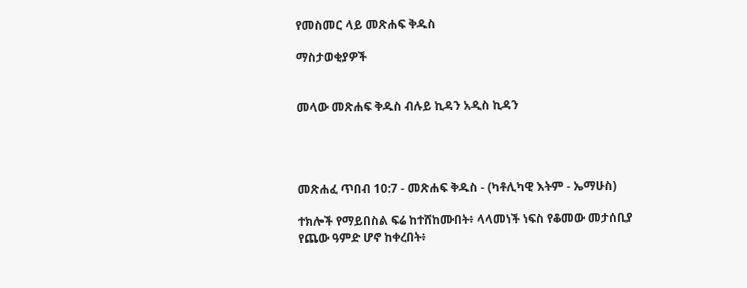የመስመር ላይ መጽሐፍ ቅዱስ

ማስታወቂያዎች


መላው መጽሐፍ ቅዱስ ብሉይ ኪዳን አዲስ ኪዳን




መጽሐፈ ጥበብ 10:7 - መጽሐፍ ቅዱስ - (ካቶሊካዊ እትም - ኤማሁስ)

ተክሎች የማይበስል ፍሬ ከተሸከሙበት፥ ላላመነች ነፍስ የቆመው መታሰቢያ የጨው ዓምድ ሆኖ ከቀረበት፥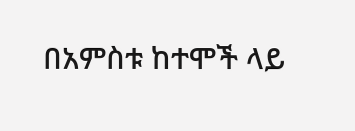በአምስቱ ከተሞች ላይ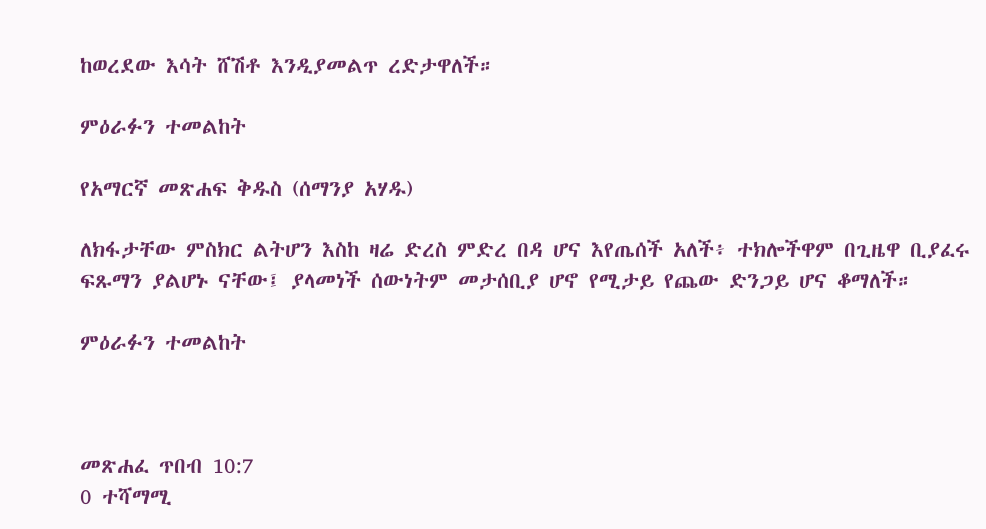ከወረደው እሳት ሸሽቶ እንዲያመልጥ ረድታዋለች።

ምዕራፉን ተመልከት

የአማርኛ መጽሐፍ ቅዱስ (ሰማንያ አሃዱ)

ለክፋታቸው ምስክር ልትሆን እስከ ዛሬ ድረስ ምድረ በዳ ሆና እየጤሰች አለች፥ ተክሎችዋም በጊዜዋ ቢያፈሩ ፍጹማን ያልሆኑ ናቸው፤ ያላመነች ሰውነትም መታሰቢያ ሆኖ የሚታይ የጨው ድንጋይ ሆና ቆማለች።

ምዕራፉን ተመልከት



መጽሐፈ ጥበብ 10:7
0 ተሻማሚ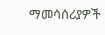ማመሳሰሪያዎች